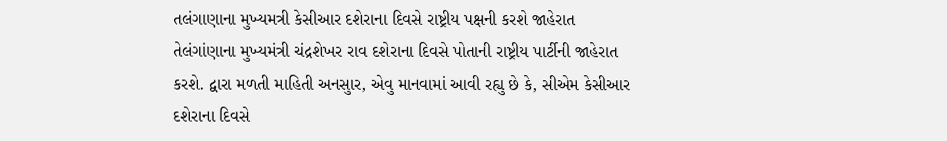તલંગાણાના મુખ્યમત્રી કેસીઆર દશેરાના દિવસે રાષ્ટ્રીય પક્ષની કરશે જાહેરાત
તેલંગાંણાના મુખ્યમંત્રી ચંદ્રશેખર રાવ દશેરાના દિવસે પોતાની રાષ્ટ્રીય પાર્ટીની જાહેરાત કરશે. દ્વારા મળતી માહિતી અનસુાર, એવુ માનવામાં આવી રહ્યુ છે કે, સીએમ કેસીઆર દશેરાના દિવસે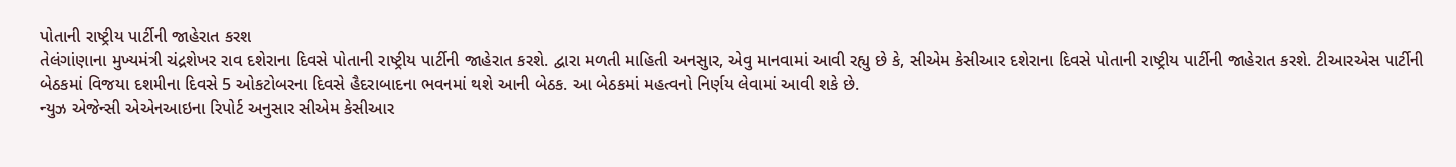પોતાની રાષ્ટ્રીય પાર્ટીની જાહેરાત કરશ
તેલંગાંણાના મુખ્યમંત્રી ચંદ્રશેખર રાવ દશેરાના દિવસે પોતાની રાષ્ટ્રીય પાર્ટીની જાહેરાત કરશે. દ્વારા મળતી માહિતી અનસુાર, એવુ માનવામાં આવી રહ્યુ છે કે, સીએમ કેસીઆર દશેરાના દિવસે પોતાની રાષ્ટ્રીય પાર્ટીની જાહેરાત કરશે. ટીઆરએસ પાર્ટીની બેઠકમાં વિજયા દશમીના દિવસે 5 ઓકટોબરના દિવસે હૈદરાબાદના ભવનમાં થશે આની બેઠક. આ બેઠકમાં મહત્વનો નિર્ણય લેવામાં આવી શકે છે.
ન્યુઝ એજેન્સી એએનઆઇના રિપોર્ટ અનુસાર સીએમ કેસીઆર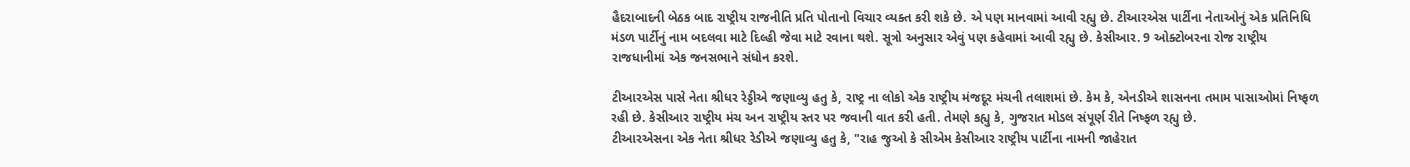હૈદરાબાદની બેઠક બાદ રાષ્ટ્રીય રાજનીતિ પ્રતિ પોતાનો વિચાર વ્યક્ત કરી શકે છે. એ પણ માનવામાં આવી રહ્યુ છે. ટીઆરએસ પાર્ટીના નેતાઓનું એક પ્રતિનિધિ મંડળ પાર્ટીનું નામ બદલવા માટે દિલ્હી જેવા માટે રવાના થશે. સૂત્રો અનુસાર એવું પણ કહેવામાં આવી રહ્યુ છે. કેસીઆર. 9 ઓક્ટોબરના રોજ રાષ્ટ્રીય રાજધાનીમાં એક જનસભાને સંધોન કરશે.

ટીઆરએસ પાસે નેતા શ્રીધર રેડ્ડીએ જણાવ્યુ હતુ કે, રાષ્ટ્ર ના લોકો એક રાષ્ટ્રીય મંજદૂર મંચની તલાશમાં છે. કેમ કે, એનડીએ શાસનના તમામ પાસાઓમાં નિષ્ફળ રહી છે. કેસીઆર રાષ્ટ્રીય મંચ અન રાષ્ટ્રીય સ્તર પર જવાની વાત કરી હતી. તેમણે કહ્યુ કે, ગુજરાત મોડલ સંપૂર્ણ રીતે નિષ્ફળ રહ્યુ છે.
ટીઆરએસના એક નેતા શ્રીધર રેડીએ જણાવ્યુ હતુ કે, "રાહ જુઓ કે સીએમ કેસીઆર રાષ્ટ્રીય પાર્ટીના નામની જાહેરાત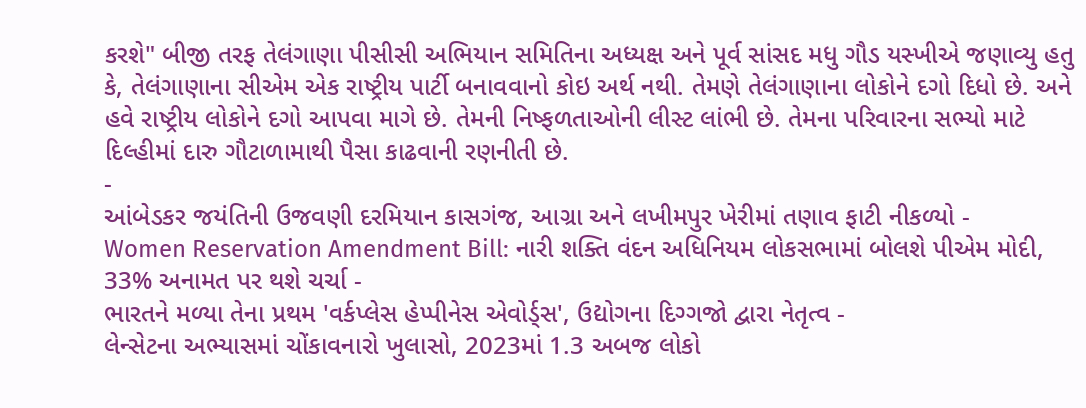કરશે" બીજી તરફ તેલંગાણા પીસીસી અભિયાન સમિતિના અધ્યક્ષ અને પૂર્વ સાંસદ મધુ ગૌડ યસ્ખીએ જણાવ્યુ હતુ કે, તેલંગાણાના સીએમ એક રાષ્ટ્રીય પાર્ટી બનાવવાનો કોઇ અર્થ નથી. તેમણે તેલંગાણાના લોકોને દગો દિધો છે. અને હવે રાષ્ટ્રીય લોકોને દગો આપવા માગે છે. તેમની નિષ્ફળતાઓની લીસ્ટ લાંભી છે. તેમના પરિવારના સભ્યો માટે દિલ્હીમાં દારુ ગૌટાળામાથી પૈસા કાઢવાની રણનીતી છે.
-
આંબેડકર જયંતિની ઉજવણી દરમિયાન કાસગંજ, આગ્રા અને લખીમપુર ખેરીમાં તણાવ ફાટી નીકળ્યો -
Women Reservation Amendment Bill: નારી શક્તિ વંદન અધિનિયમ લોકસભામાં બોલશે પીએમ મોદી, 33% અનામત પર થશે ચર્ચા -
ભારતને મળ્યા તેના પ્રથમ 'વર્કપ્લેસ હેપ્પીનેસ એવોર્ડ્સ', ઉદ્યોગના દિગ્ગજો દ્વારા નેતૃત્વ -
લેન્સેટના અભ્યાસમાં ચોંકાવનારો ખુલાસો, 2023માં 1.3 અબજ લોકો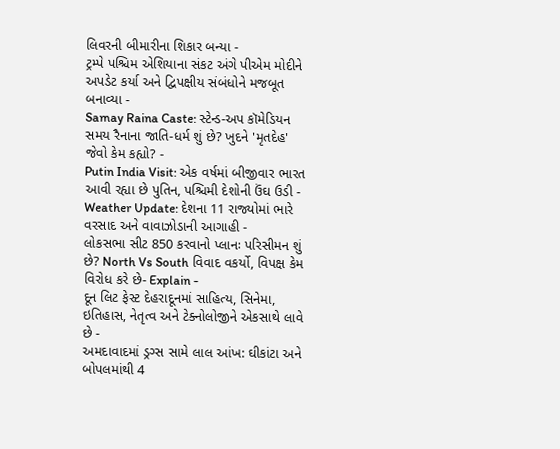લિવરની બીમારીના શિકાર બન્યા -
ટ્રમ્પે પશ્ચિમ એશિયાના સંકટ અંગે પીએમ મોદીને અપડેટ કર્યા અને દ્વિપક્ષીય સંબંધોને મજબૂત બનાવ્યા -
Samay Raina Caste: સ્ટેન્ડ-અપ કૉમેડિયન સમય રૈનાના જાતિ-ધર્મ શું છે? ખુદને 'મૃતદેહ' જેવો કેમ કહ્યો? -
Putin India Visit: એક વર્ષમાં બીજીવાર ભારત આવી રહ્યા છે પુતિન, પશ્ચિમી દેશોની ઉંઘ ઉડી -
Weather Update: દેશના 11 રાજ્યોમાં ભારે વરસાદ અને વાવાઝોડાની આગાહી -
લોકસભા સીટ 850 કરવાનો પ્લાનઃ પરિસીમન શું છે? North Vs South વિવાદ વકર્યો, વિપક્ષ કેમ વિરોધ કરે છે- Explain -
દૂન લિટ ફેસ્ટ દેહરાદૂનમાં સાહિત્ય, સિનેમા, ઇતિહાસ, નેતૃત્વ અને ટેક્નોલોજીને એકસાથે લાવે છે -
અમદાવાદમાં ડ્રગ્સ સામે લાલ આંખ: ઘીકાંટા અને બોપલમાંથી 4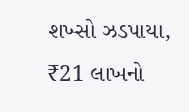શખ્સો ઝડપાયા, ₹21 લાખનો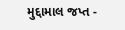મુદ્દામાલ જપ્ત -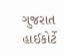ગુજરાત હાઈકોર્ટે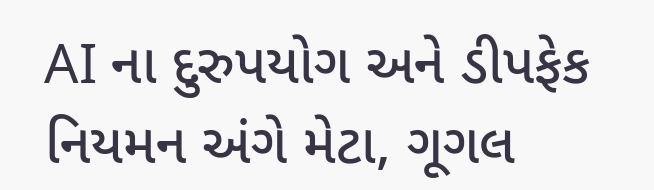AI ના દુરુપયોગ અને ડીપફેક નિયમન અંગે મેટા, ગૂગલ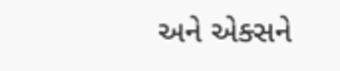અને એક્સને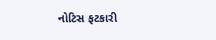નોટિસ ફટકારી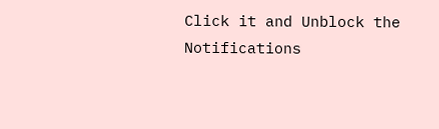Click it and Unblock the Notifications